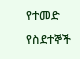የተመድ የስደተኞች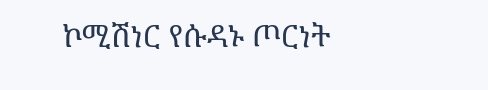ኮሚሽነር የሱዳኑ ጦርነት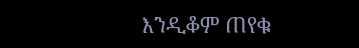እንዲቆም ጠየቁ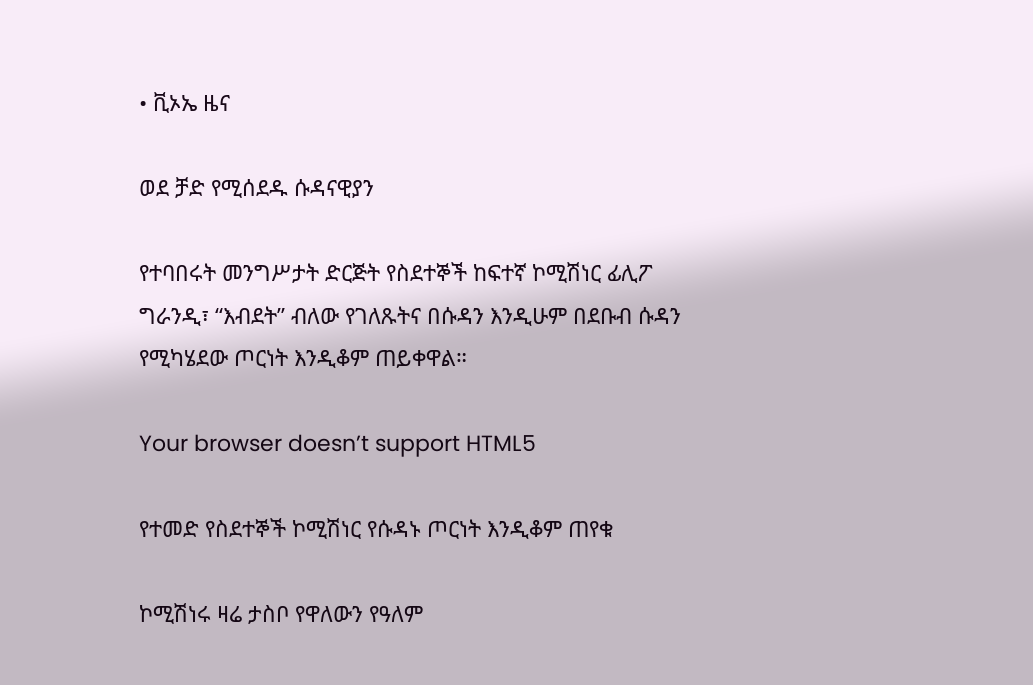• ቪኦኤ ዜና

ወደ ቻድ የሚሰደዱ ሱዳናዊያን

የተባበሩት መንግሥታት ድርጅት የስደተኞች ከፍተኛ ኮሚሽነር ፊሊፖ ግራንዲ፣ “እብደት” ብለው የገለጹትና በሱዳን እንዲሁም በደቡብ ሱዳን የሚካሄደው ጦርነት እንዲቆም ጠይቀዋል።

Your browser doesn’t support HTML5

የተመድ የስደተኞች ኮሚሽነር የሱዳኑ ጦርነት እንዲቆም ጠየቁ

ኮሚሽነሩ ዛሬ ታስቦ የዋለውን የዓለም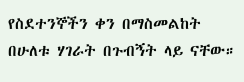የስደተንኞችን ቀን በማስመልከት በሁለቱ ሃገራት በጉብኝት ላይ ናቸው።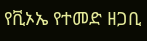የቪኦኤ የተመድ ዘጋቢ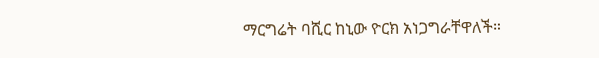ማርግሬት ባሺር ከኒው ዮርክ አነጋግራቸዋለች።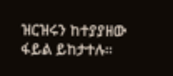ዝርዝሩን ከተያያዘው ፋይል ይከታተሉ።